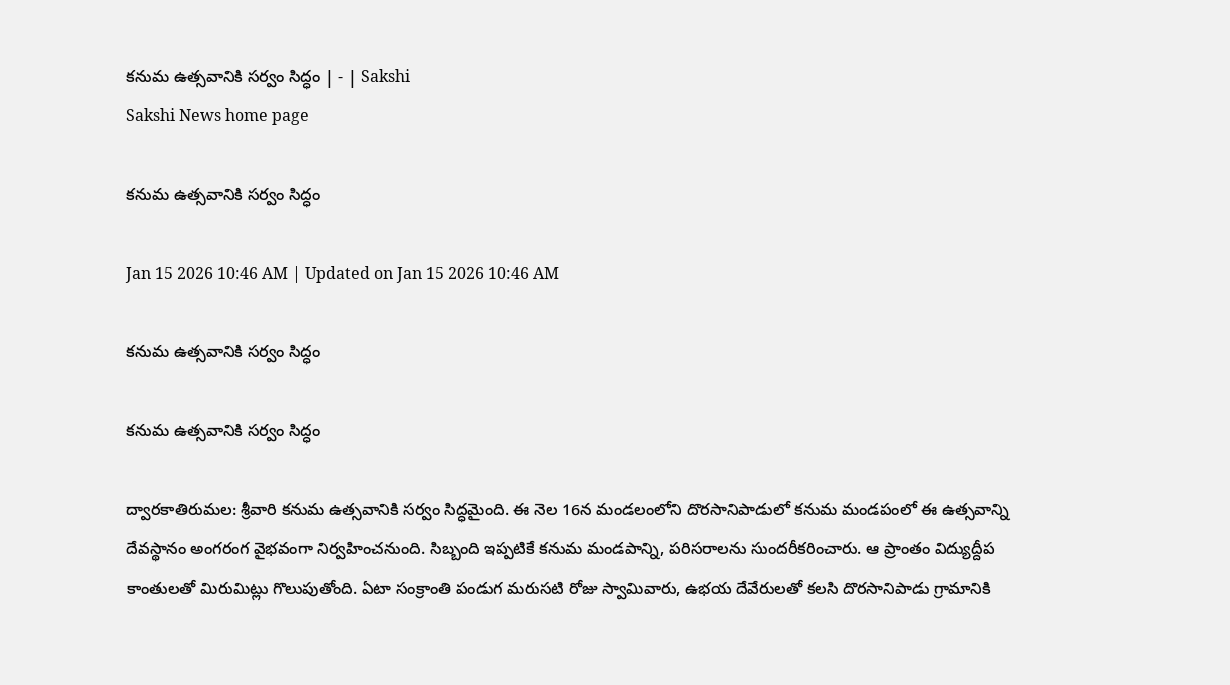కనుమ ఉత్సవానికి సర్వం సిద్ధం | - | Sakshi
Sakshi News home page

కనుమ ఉత్సవానికి సర్వం సిద్ధం

Jan 15 2026 10:46 AM | Updated on Jan 15 2026 10:46 AM

కనుమ ఉత్సవానికి సర్వం సిద్ధం

కనుమ ఉత్సవానికి సర్వం సిద్ధం

ద్వారకాతిరుమల: శ్రీవారి కనుమ ఉత్సవానికి సర్వం సిద్ధమైంది. ఈ నెల 16న మండలంలోని దొరసానిపాడులో కనుమ మండపంలో ఈ ఉత్సవాన్ని దేవస్థానం అంగరంగ వైభవంగా నిర్వహించనుంది. సిబ్బంది ఇప్పటికే కనుమ మండపాన్ని, పరిసరాలను సుందరీకరించారు. ఆ ప్రాంతం విద్యుద్దీప కాంతులతో మిరుమిట్లు గొలుపుతోంది. ఏటా సంక్రాంతి పండుగ మరుసటి రోజు స్వామివారు, ఉభయ దేవేరులతో కలసి దొరసానిపాడు గ్రామానికి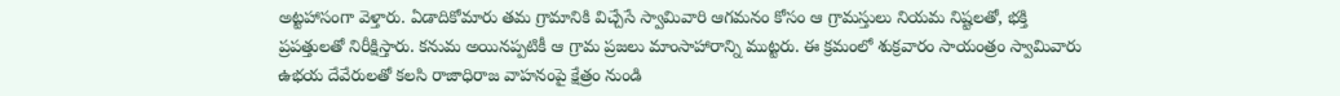అట్టహాసంగా వెళ్తారు. ఏడాదికోమారు తమ గ్రామానికి విచ్చేసే స్వామివారి ఆగమనం కోసం ఆ గ్రామస్తులు నియమ నిష్టలతో, భక్తి ప్రపత్తులతో నిరీక్షిస్తారు. కనుమ అయినప్పటికీ ఆ గ్రామ ప్రజలు మాంసాహారాన్ని ముట్టరు. ఈ క్రమంలో శుక్రవారం సాయంత్రం స్వామివారు ఉభయ దేవేరులతో కలసి రాజాధిరాజ వాహనంపై క్షేత్రం నుండి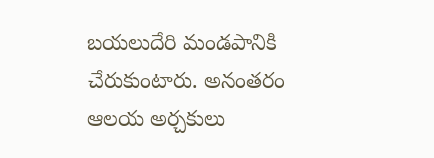బయలుదేరి మండపానికి చేరుకుంటారు. అనంతరం ఆలయ అర్చకులు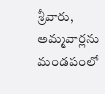శ్రీవారు, అమ్మవార్లను మండపంలో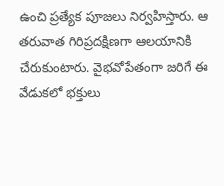ఉంచి ప్రత్యేక పూజలు నిర్వహిస్తారు. ఆ తరువాత గిరిప్రదక్షిణగా ఆలయానికి చేరుకుంటారు. వైభవోపేతంగా జరిగే ఈ వేడుకలో భక్తులు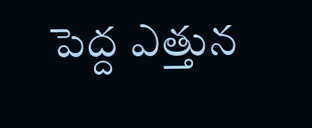పెద్ద ఎత్తున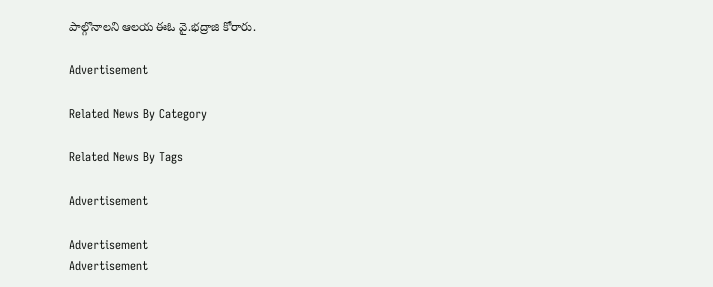పాల్గొనాలని ఆలయ ఈఓ వై.భద్రాజి కోరారు.

Advertisement

Related News By Category

Related News By Tags

Advertisement

Advertisement
Advertisement